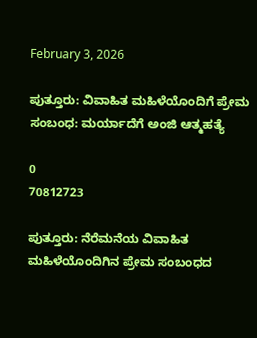February 3, 2026

ಪುತ್ತೂರು: ವಿವಾಹಿತ ಮಹಿಳೆಯೊಂದಿಗೆ ಪ್ರೇಮ ಸಂಬಂಧ: ಮರ್ಯಾದೆಗೆ ಅಂಜಿ ಆತ್ಮಹತ್ಯೆ

0
70812723

ಪುತ್ತೂರು: ನೆರೆಮನೆಯ ವಿವಾಹಿತ ಮಹಿಳೆಯೊಂದಿಗಿನ ಪ್ರೇಮ ಸಂಬಂಧದ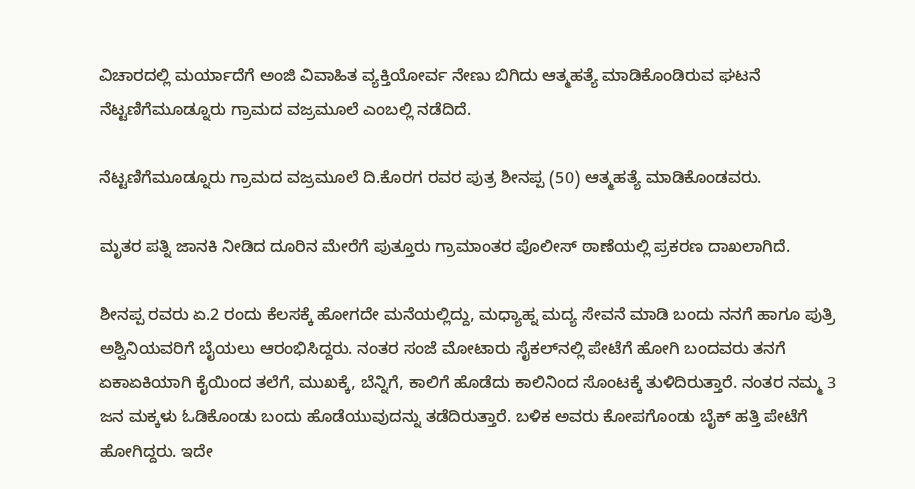ವಿಚಾರದಲ್ಲಿ ಮರ್ಯಾದೆಗೆ ಅಂಜಿ ವಿವಾಹಿತ ವ್ಯಕ್ತಿಯೋರ್ವ ನೇಣು ಬಿಗಿದು ಆತ್ಮಹತ್ಯೆ ಮಾಡಿಕೊಂಡಿರುವ ಘಟನೆ ನೆಟ್ಟಣಿಗೆಮೂಡ್ನೂರು ಗ್ರಾಮದ ವಜ್ರಮೂಲೆ ಎಂಬಲ್ಲಿ ನಡೆದಿದೆ.

ನೆಟ್ಟಣಿಗೆಮೂಡ್ನೂರು ಗ್ರಾಮದ ವಜ್ರಮೂಲೆ ದಿ.ಕೊರಗ ರವರ ಪುತ್ರ ಶೀನಪ್ಪ (50) ಆತ್ಮಹತ್ಯೆ ಮಾಡಿಕೊಂಡವರು.

ಮೃತರ ಪತ್ನಿ ಜಾನಕಿ ನೀಡಿದ ದೂರಿನ ಮೇರೆಗೆ ಪುತ್ತೂರು ಗ್ರಾಮಾಂತರ ಪೊಲೀಸ್‌ ಠಾಣೆಯಲ್ಲಿ ಪ್ರಕರಣ ದಾಖಲಾಗಿದೆ.

ಶೀನಪ್ಪ ರವರು ಏ.2 ರಂದು ಕೆಲಸಕ್ಕೆ ಹೋಗದೇ ಮನೆಯಲ್ಲಿದ್ದು, ಮಧ್ಯಾಹ್ನ ಮದ್ಯ ಸೇವನೆ ಮಾಡಿ ಬಂದು ನನಗೆ ಹಾಗೂ ಪುತ್ರಿ ಅಶ್ವಿನಿಯವರಿಗೆ ಬೈಯಲು ಆರಂಭಿಸಿದ್ದರು. ನಂತರ ಸಂಜೆ ಮೋಟಾರು ಸೈಕಲ್‌ನಲ್ಲಿ ಪೇಟೆಗೆ ಹೋಗಿ ಬಂದವರು ತನಗೆ ಏಕಾಏಕಿಯಾಗಿ ಕೈಯಿಂದ ತಲೆಗೆ, ಮುಖಕ್ಕೆ, ಬೆನ್ನಿಗೆ, ಕಾಲಿಗೆ ಹೊಡೆದು ಕಾಲಿನಿಂದ ಸೊಂಟಕ್ಕೆ ತುಳಿದಿರುತ್ತಾರೆ. ನಂತರ ನಮ್ಮ 3 ಜನ ಮಕ್ಕಳು ಓಡಿಕೊಂಡು ಬಂದು ಹೊಡೆಯುವುದನ್ನು ತಡೆದಿರುತ್ತಾರೆ. ಬಳಿಕ ಅವರು ಕೋಪಗೊಂಡು ಬೈಕ್‌ ಹತ್ತಿ ಪೇಟೆಗೆ ಹೋಗಿದ್ದರು. ಇದೇ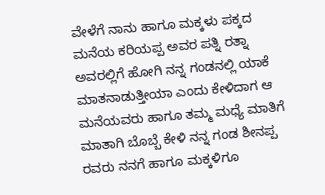ವೇಳೆಗೆ ನಾನು ಹಾಗೂ ಮಕ್ಕಳು ಪಕ್ಕದ ಮನೆಯ ಕರಿಯಪ್ಪ ಅವರ ಪತ್ನಿ ರತ್ನಾ ಅವರಲ್ಲಿಗೆ ಹೋಗಿ ನನ್ನ ಗಂಡನಲ್ಲಿ ಯಾಕೆ ಮಾತನಾಡುತ್ತೀಯಾ ಎಂದು ಕೇಳಿದಾಗ ಆ ಮನೆಯವರು ಹಾಗೂ ತಮ್ಮ ಮಧ್ಯೆ ಮಾತಿಗೆ ಮಾತಾಗಿ ಬೊಬ್ಬೆ ಕೇಳಿ ನನ್ನ ಗಂಡ ಶೀನಪ್ಪ ರವರು ನನಗೆ ಹಾಗೂ ಮಕ್ಕಳಿಗೂ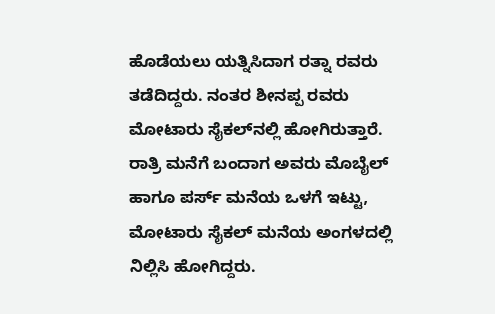ಹೊಡೆಯಲು ಯತ್ನಿಸಿದಾಗ ರತ್ನಾ ರವರು ತಡೆದಿದ್ದರು. ನಂತರ ಶೀನಪ್ಪ ರವರು ಮೋಟಾರು ಸೈಕಲ್‌ನಲ್ಲಿ ಹೋಗಿರುತ್ತಾರೆ. ರಾತ್ರಿ ಮನೆಗೆ ಬಂದಾಗ ಅವರು ಮೊಬೈಲ್ ಹಾಗೂ ಪರ್ಸ್ ಮನೆಯ ಒಳಗೆ ಇಟ್ಟು, ಮೋಟಾರು ಸೈಕಲ್ ಮನೆಯ ಅಂಗಳದಲ್ಲಿ ನಿಲ್ಲಿಸಿ ಹೋಗಿದ್ದರು.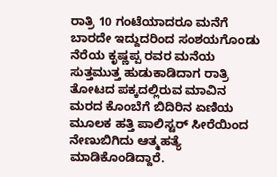ರಾತ್ರಿ 10 ಗಂಟೆಯಾದರೂ ಮನೆಗೆ ಬಾರದೇ ಇದ್ದುದರಿಂದ ಸಂಶಯಗೊಂಡು ನೆರೆಯ ಕೃಷ್ಣಪ್ಪ ರವರ ಮನೆಯ ಸುತ್ತಮುತ್ತ ಹುಡುಕಾಡಿದಾಗ ರಾತ್ರಿ ತೋಟದ ಪಕ್ಕದಲ್ಲಿರುವ ಮಾವಿನ ಮರದ ಕೊಂಬೆಗೆ ಬಿದಿರಿನ ಏಣಿಯ ಮೂಲಕ ಹತ್ತಿ ಪಾಲಿಸ್ಟರ್ ಸೀರೆಯಿಂದ ನೇಣುಬಿಗಿದು ಆತ್ಮಹತ್ಯೆ ಮಾಡಿಕೊಂಡಿದ್ದಾರೆ.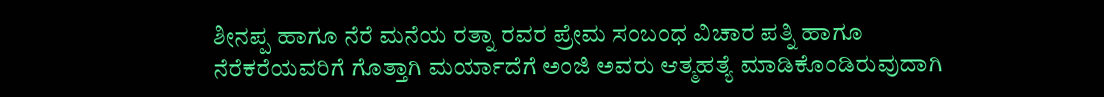ಶೀನಪ್ಪ ಹಾಗೂ ನೆರೆ ಮನೆಯ ರತ್ನಾ ರವರ ಪ್ರೇಮ ಸಂಬಂಧ ವಿಚಾರ ಪತ್ನಿ ಹಾಗೂ ನೆರೆಕರೆಯವರಿಗೆ ಗೊತ್ತಾಗಿ ಮರ್ಯಾದೆಗೆ ಅಂಜಿ ಅವರು ಆತ್ಮಹತ್ಯೆ ಮಾಡಿಕೊಂಡಿರುವುದಾಗಿ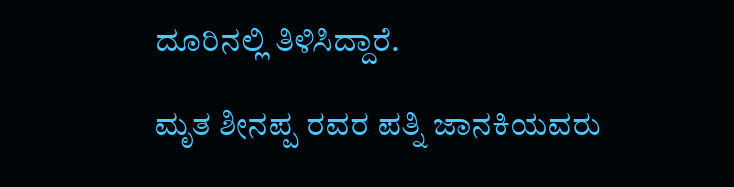ದೂರಿನಲ್ಲಿ ತಿಳಿಸಿದ್ದಾರೆ.

ಮೃತ ಶೀನಪ್ಪ ರವರ ಪತ್ನಿ ಜಾನಕಿಯವರು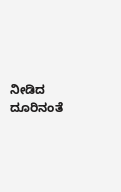ನೀಡಿದ ದೂರಿನಂತೆ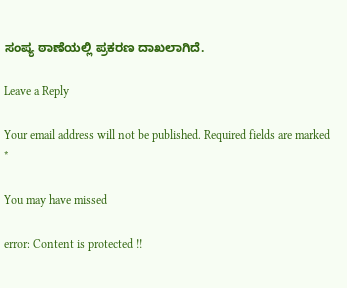ಸಂಪ್ಯ ಠಾಣೆಯಲ್ಲಿ ಪ್ರಕರಣ ದಾಖಲಾಗಿದೆ.

Leave a Reply

Your email address will not be published. Required fields are marked *

You may have missed

error: Content is protected !!